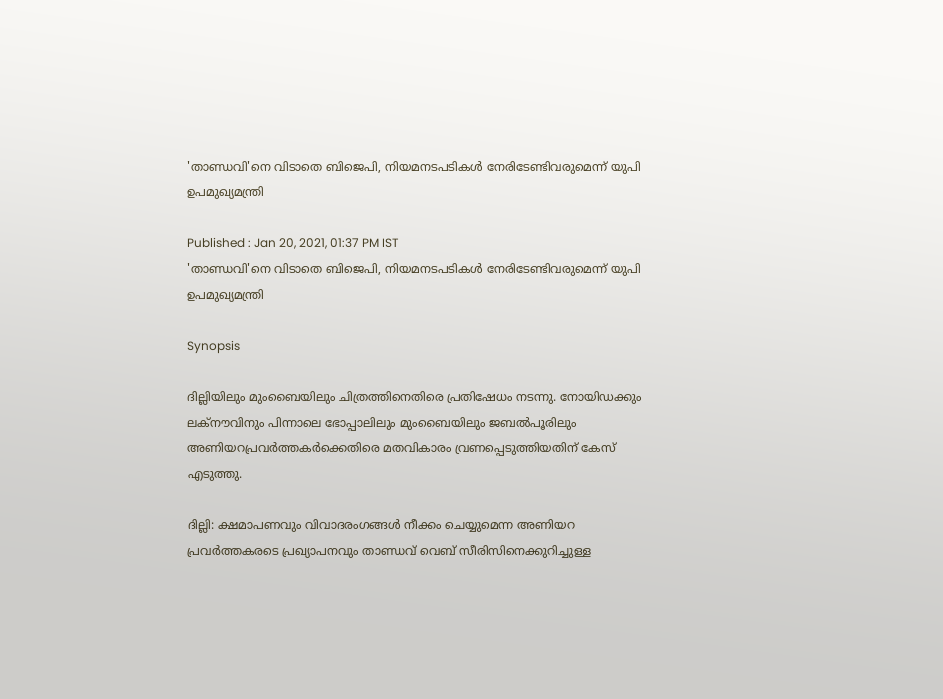'താണ്ഡവി'നെ വിടാതെ ബിജെപി, നിയമനടപടികൾ നേരിടേണ്ടിവരുമെന്ന് യുപി ഉപമുഖ്യമന്ത്രി

Published : Jan 20, 2021, 01:37 PM IST
'താണ്ഡവി'നെ വിടാതെ ബിജെപി, നിയമനടപടികൾ നേരിടേണ്ടിവരുമെന്ന് യുപി ഉപമുഖ്യമന്ത്രി

Synopsis

ദില്ലിയിലും മുംബൈയിലും ചിത്രത്തിനെതിരെ പ്രതിഷേധം നടന്നു. നോയിഡക്കും ലക്നൗവിനും പിന്നാലെ ഭോപ്പാലിലും മുംബൈയിലും ജബൽപൂരിലും അണിയറപ്രവർത്തകർക്കെതിരെ മതവികാരം വ്രണപ്പെടുത്തിയതിന് കേസ് എടുത്തു.

ദില്ലി: ക്ഷമാപണവും വിവാദരംഗങ്ങൾ നീക്കം ചെയ്യുമെന്ന അണിയറ പ്രവർത്തകരടെ പ്രഖ്യാപനവും താണ്ഡവ് വെബ് സീരിസിനെക്കുറിച്ചുള്ള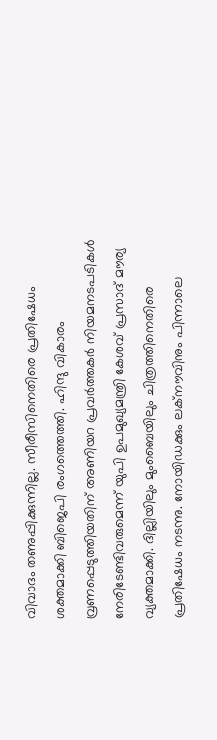വിവാദം തണുപ്പിക്കുന്നില്ല. സീരീസിനെതിരെ പ്രതിഷേധം ശക്തമാക്കി ബിജെപി രംഗത്തെത്തി. ഹിന്ദു വികാരം വ്രണപ്പെടുത്തിയതിന് അണിയറ പ്രവർത്തകർ നിയമനടപടികൾ നേരിടേണ്ടിവരുമെന്ന് യുപി ഉപമുഖ്യമന്ത്രി കേശവ് പ്രസാദ് മൗര്യ വ്യക്തമാക്കി. ദില്ലിയിലും മുംബൈയിലും ചിത്രത്തിനെതിരെ പ്രതിഷേധം നടന്നു. നോയിഡക്കും ലക്നൗവിനും പിന്നാലെ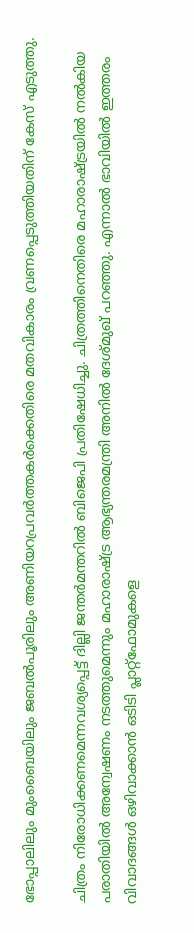ഭോപ്പാലിലും മുംബൈയിലും ജബൽപൂരിലും അണിയറപ്രവർത്തകർക്കെതിരെ മതവികാരം വ്രണപ്പെടുത്തിയതിന് കേസ് എടുത്തു.

ചിത്രം നിരോധിക്കണമെന്നവശ്യപ്പെട്ട് ദില്ലി ജന്ത‍ർമന്തറിൽ ബിജെപി പ്രതിഷേധിച്ചു. ചിത്രത്തിനെതിരെ മഹാരാഷ്ട്രയിൽ നൽകിയ പരാതിയിൽ അന്വേഷണം നടത്തുമെന്നും മഹാരാഷ്ട്ര ആഭ്യന്തരമന്ത്രി അനിൽ ദേശ്മുഖ് പറഞ്ഞു. എന്നാൽ ഭാവിയിൽ ഇത്തരം വിവാദങ്ങൾ ഒഴിവാക്കാൻ ഒടിടി പ്ലാറ്റ്ഫോമുകളെ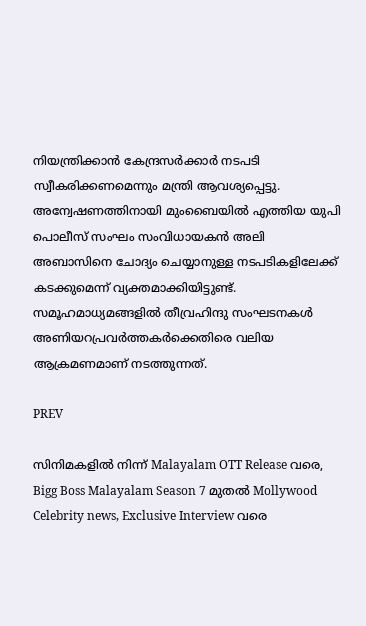നിയന്ത്രിക്കാൻ കേന്ദ്രസർക്കാർ നടപടി സ്വീകരിക്കണമെന്നും മന്ത്രി ആവശ്യപ്പെട്ടു. അന്വേഷണത്തിനായി മുംബൈയിൽ എത്തിയ യുപി പൊലീസ് സംഘം സംവിധായകൻ അലി അബാസിനെ ചോദ്യം ചെയ്യാനുള്ള നടപടികളിലേക്ക് കടക്കുമെന്ന് വ്യക്തമാക്കിയിട്ടുണ്ട്. സമൂഹമാധ്യമങ്ങളിൽ തീവ്രഹിന്ദു സംഘടനകൾ അണിയറപ്രവർത്തകർക്കെതിരെ വലിയ ആക്രമണമാണ് നടത്തുന്നത്.

PREV

സിനിമകളിൽ നിന്ന് Malayalam OTT Release വരെ, Bigg Boss Malayalam Season 7 മുതൽ Mollywood Celebrity news, Exclusive Interview വരെ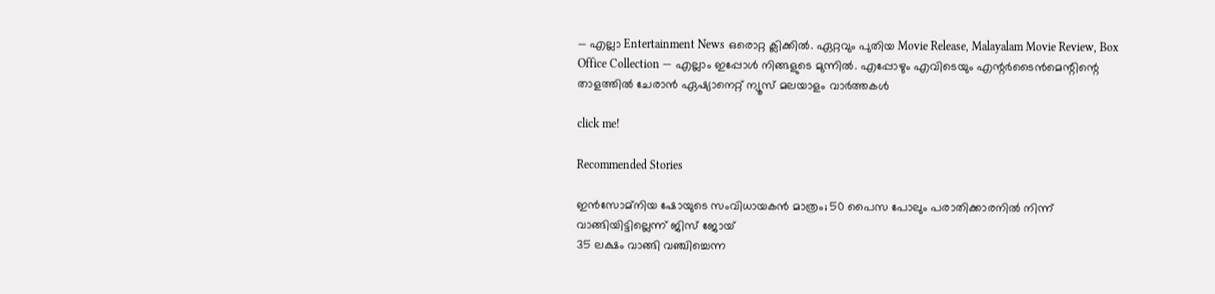— എല്ലാ Entertainment News ഒരൊറ്റ ക്ലിക്കിൽ. ഏറ്റവും പുതിയ Movie Release, Malayalam Movie Review, Box Office Collection — എല്ലാം ഇപ്പോൾ നിങ്ങളുടെ മുന്നിൽ. എപ്പോഴും എവിടെയും എന്റർടൈൻമെന്റിന്റെ താളത്തിൽ ചേരാൻ ഏഷ്യാനെറ്റ് ന്യൂസ് മലയാളം വാർത്തകൾ

click me!

Recommended Stories

ഇൻസോമ്നിയ ഷോയുടെ സംവിധായകൻ മാത്രം; 50 പൈസ പോലും പരാതിക്കാരനിൽ നിന്ന് വാങ്ങിയിട്ടില്ലെന്ന് ജിസ് ജോയ്
35 ലക്ഷം വാങ്ങി വഞ്ചിച്ചെന്ന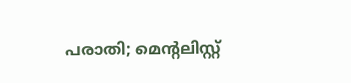പരാതി; മെന്‍റലിസ്റ്റ്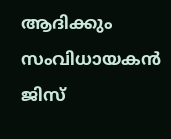ആദിക്കും സംവിധായകൻ ജിസ്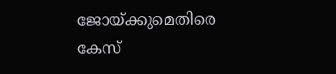ജോയ്ക്കുമെതിരെ കേസ്